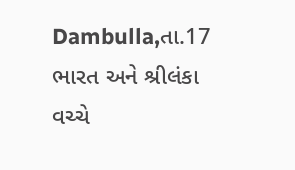Dambulla,તા.17
ભારત અને શ્રીલંકા વચ્ચે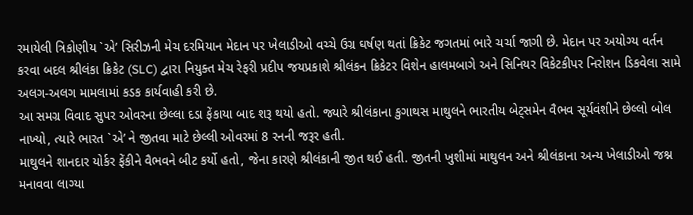રમાયેલી ત્રિકોણીય `એ’ સિરીઝની મેચ દરમિયાન મેદાન પર ખેલાડીઓ વચ્ચે ઉગ્ર ઘર્ષણ થતાં ક્રિકેટ જગતમાં ભારે ચર્ચા જાગી છે. મેદાન પર અયોગ્ય વર્તન કરવા બદલ શ્રીલંકા ક્રિકેટ (SLC) દ્વારા નિયુક્ત મેચ રેફરી પ્રદીપ જયપ્રકાશે શ્રીલંકન ક્રિકેટર વિશેન હાલમબાગે અને સિનિયર વિકેટકીપર નિરોશન ડિકવેલા સામે અલગ-અલગ મામલામાં કડક કાર્યવાહી કરી છે.
આ સમગ્ર વિવાદ સુપર ઓવરના છેલ્લા દડા ફેંકાયા બાદ શરૂ થયો હતો. જ્યારે શ્રીલંકાના કુગાથસ માથુલને ભારતીય બેટ્સમેન વૈભવ સૂર્યવંશીને છેલ્લો બોલ નાખ્યો, ત્યારે ભારત `એ’ ને જીતવા માટે છેલ્લી ઓવરમાં 8 રનની જરૂર હતી.
માથુલને શાનદાર યોર્કર ફેંકીને વૈભવને બીટ કર્યો હતો, જેના કારણે શ્રીલંકાની જીત થઈ હતી. જીતની ખુશીમાં માથુલન અને શ્રીલંકાના અન્ય ખેલાડીઓ જશ્ન મનાવવા લાગ્યા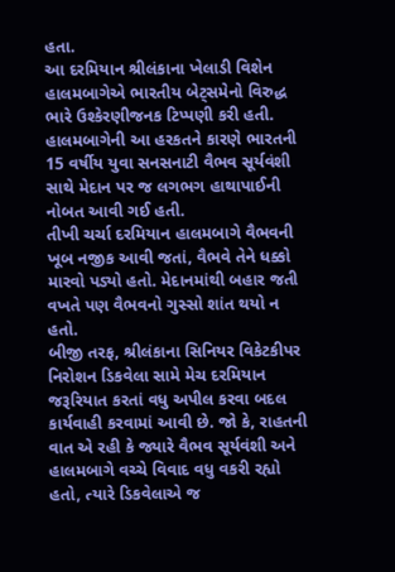હતા.
આ દરમિયાન શ્રીલંકાના ખેલાડી વિશેન હાલમબાગેએ ભારતીય બેટ્સમેનો વિરુદ્ધ ભારે ઉશ્કેરણીજનક ટિપ્પણી કરી હતી. હાલમબાગેની આ હરકતને કારણે ભારતની 15 વર્ષીય યુવા સનસનાટી વૈભવ સૂર્યવંશી સાથે મેદાન પર જ લગભગ હાથાપાઈની નોબત આવી ગઈ હતી.
તીખી ચર્ચા દરમિયાન હાલમબાગે વૈભવની ખૂબ નજીક આવી જતાં, વૈભવે તેને ધક્કો મારવો પડ્યો હતો. મેદાનમાંથી બહાર જતી વખતે પણ વૈભવનો ગુસ્સો શાંત થયો ન હતો.
બીજી તરફ, શ્રીલંકાના સિનિયર વિકેટકીપર નિરોશન ડિકવેલા સામે મેચ દરમિયાન જરૂરિયાત કરતાં વધુ અપીલ કરવા બદલ કાર્યવાહી કરવામાં આવી છે. જો કે, રાહતની વાત એ રહી કે જ્યારે વૈભવ સૂર્યવંશી અને હાલમબાગે વચ્ચે વિવાદ વધુ વકરી રહ્યો હતો, ત્યારે ડિકવેલાએ જ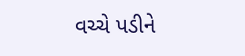વચ્ચે પડીને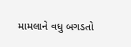મામલાને વધુ બગડતો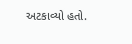અટકાવ્યો હતો.